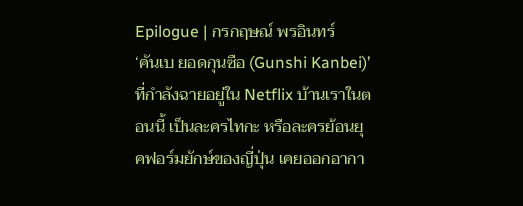Epilogue | กรกฤษณ์ พรอินทร์
‘คันเบ ยอดกุนซือ (Gunshi Kanbei)’ ที่กำลังฉายอยู่ใน Netflix บ้านเราในตอนนี้ เป็นละครไทกะ หรือละครย้อนยุคฟอร์มยักษ์ของญี่ปุ่น เคยออกอากา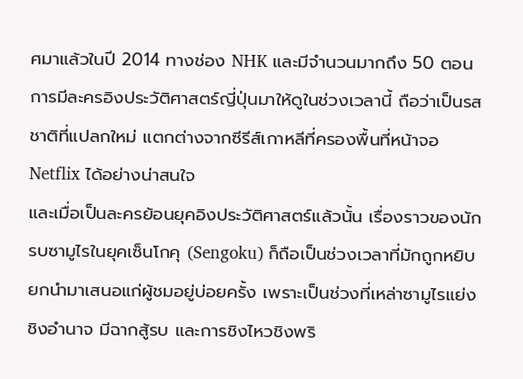ศมาแล้วในปี 2014 ทางช่อง NHK และมีจำนวนมากถึง 50 ตอน การมีละครอิงประวัติศาสตร์ญี่ปุ่นมาให้ดูในช่วงเวลานี้ ถือว่าเป็นรสชาติที่แปลกใหม่ แตกต่างจากซีรีส์เกาหลีที่ครองพื้นที่หน้าจอ Netflix ได้อย่างน่าสนใจ
และเมื่อเป็นละครย้อนยุคอิงประวัติศาสตร์แล้วนั้น เรื่องราวของนักรบซามูไรในยุคเซ็นโกคุ (Sengoku) ก็ถือเป็นช่วงเวลาที่มักถูกหยิบยกนำมาเสนอแก่ผู้ชมอยู่บ่อยครั้ง เพราะเป็นช่วงที่เหล่าซามูไรแย่งชิงอำนาจ มีฉากสู้รบ และการชิงไหวชิงพริ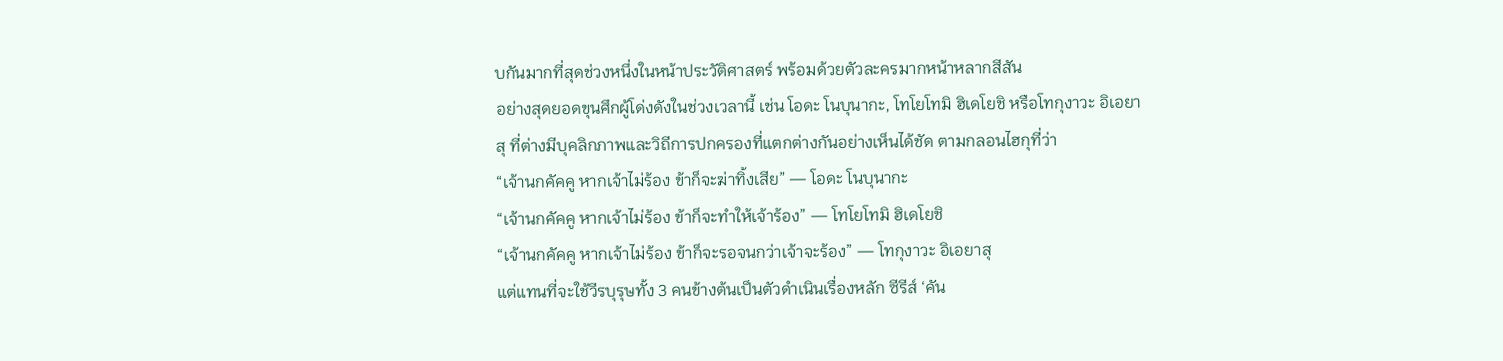บกันมากที่สุดช่วงหนึ่งในหน้าประวัติศาสตร์ พร้อมด้วยตัวละครมากหน้าหลากสีสัน
อย่างสุดยอดขุนศึกผู้โด่งดังในช่วงเวลานี้ เช่น โอดะ โนบุนากะ, โทโยโทมิ ฮิเดโยชิ หรือโทกุงาวะ อิเอยาสุ ที่ต่างมีบุคลิกภาพและวิถีการปกครองที่แตกต่างกันอย่างเห็นได้ชัด ตามกลอนไฮกุที่ว่า
“เจ้านกคัคคู หากเจ้าไม่ร้อง ข้าก็จะฆ่าทิ้งเสีย” — โอดะ โนบุนากะ
“เจ้านกคัคคู หากเจ้าไม่ร้อง ข้าก็จะทำให้เจ้าร้อง” — โทโยโทมิ ฮิเดโยชิ
“เจ้านกคัคคู หากเจ้าไม่ร้อง ข้าก็จะรอจนกว่าเจ้าจะร้อง” — โทกุงาวะ อิเอยาสุ
แต่แทนที่จะใช้วีรบุรุษทั้ง 3 คนข้างต้นเป็นตัวดำเนินเรื่องหลัก ซีรีส์ ‘คัน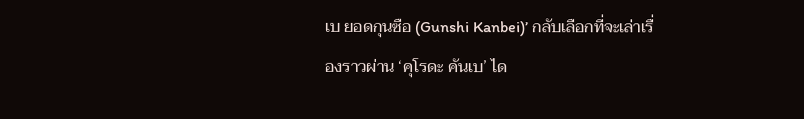เบ ยอดกุนซือ (Gunshi Kanbei)’ กลับเลือกที่จะเล่าเรื่องราวผ่าน ‘คุโรดะ คันเบ’ ได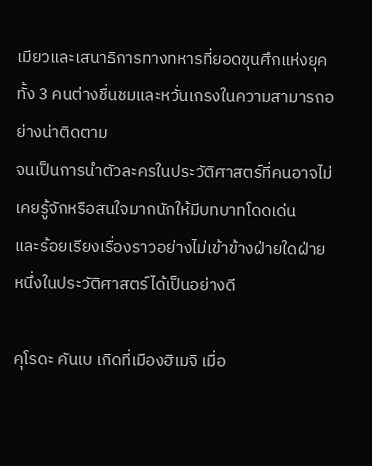เมียวและเสนาธิการทางทหารที่ยอดขุนศึกแห่งยุคทั้ง 3 คนต่างชื่นชมและหวั่นเกรงในความสามารถอย่างน่าติดตาม
จนเป็นการนำตัวละครในประวัติศาสตร์ที่คนอาจไม่เคยรู้จักหรือสนใจมากนักให้มีบทบาทโดดเด่น
และร้อยเรียงเรื่องราวอย่างไม่เข้าข้างฝ่ายใดฝ่ายหนึ่งในประวัติศาสตร์ได้เป็นอย่างดี

คุโรดะ คันเบ เกิดที่เมืองฮิเมจิ เมื่อ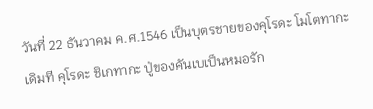วันที่ 22 ธันวาคม ค.ศ.1546 เป็นบุตรชายของคุโรดะ โมโตทากะ
เดิมที คุโรดะ ชิเกทากะ ปู่ของคันเบเป็นหมอรัก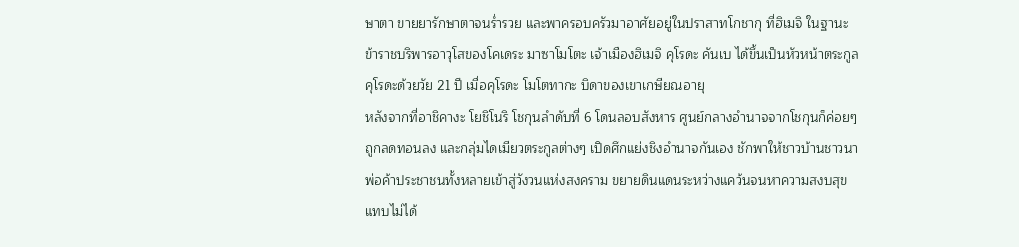ษาตา ขายยารักษาตาจนร่ำรวย และพาครอบครัวมาอาศัยอยู่ในปราสาทโกชากุ ที่ฮิเมจิ ในฐานะข้าราชบริพารอาวุโสของโคเดระ มาซาโมโตะ เจ้าเมืองฮิเมจิ คุโรดะ คันเบ ได้ขึ้นเป็นหัวหน้าตระกูลคุโรดะด้วยวัย 21 ปี เมื่อคุโรดะ โมโตทากะ บิดาของเขาเกษียณอายุ
หลังจากที่อาชิคางะ โยชิโนริ โชกุนลำดับที่ 6 โดนลอบสังหาร ศูนย์กลางอำนาจจากโชกุนก็ค่อยๆ ถูกลดทอนลง และกลุ่มไดเมียวตระกูลต่างๆ เปิดศึกแย่งชิงอำนาจกันเอง ชักพาให้ชาวบ้านชาวนาพ่อค้าประชาชนทั้งหลายเข้าสู่วังวนแห่งสงคราม ขยายดินแดนระหว่างแคว้นจนหาความสงบสุขแทบไม่ได้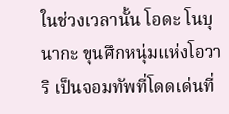ในช่วงเวลานั้น โอดะ โนบุนากะ ขุนศึกหนุ่มแห่งโอวาริ เป็นจอมทัพที่โดดเด่นที่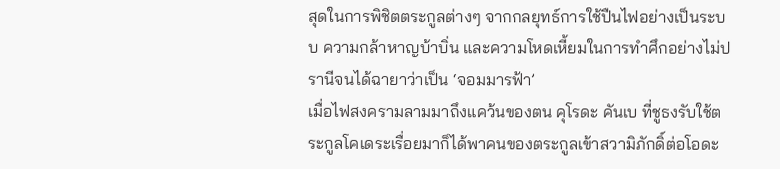สุดในการพิชิตตระกูลต่างๆ จากกลยุทธ์การใช้ปืนไฟอย่างเป็นระบบ ความกล้าหาญบ้าบิ่น และความโหดเหี้ยมในการทำศึกอย่างไม่ปรานีจนได้ฉายาว่าเป็น ‘จอมมารฟ้า’
เมื่อไฟสงครามลามมาถึงแคว้นของตน คุโรดะ คันเบ ที่ชูธงรับใช้ตระกูลโคเดระเรื่อยมาก็ได้พาคนของตระกูลเข้าสวามิภักดิ์ต่อโอดะ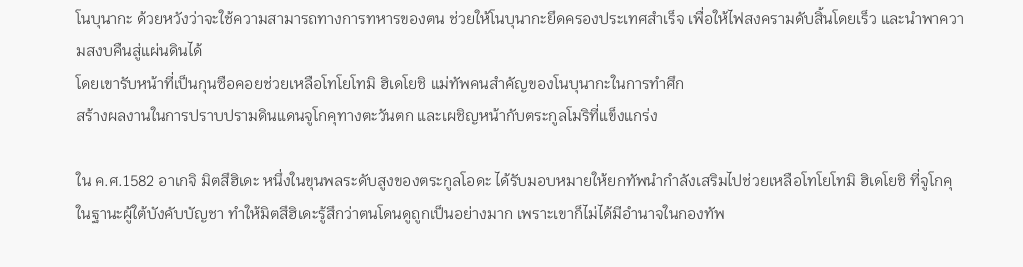โนบุนากะ ด้วยหวังว่าจะใช้ความสามารถทางการทหารของตน ช่วยให้โนบุนากะยึดครองประเทศสำเร็จ เพื่อให้ไฟสงครามดับสิ้นโดยเร็ว และนำพาความสงบคืนสู่แผ่นดินได้
โดยเขารับหน้าที่เป็นกุนซือคอยช่วยเหลือโทโยโทมิ ฮิเดโยชิ แม่ทัพคนสำคัญของโนบุนากะในการทำศึก
สร้างผลงานในการปราบปรามดินแดนจูโกคุทางตะวันตก และเผชิญหน้ากับตระกูลโมริที่แข็งแกร่ง

ใน ค.ศ.1582 อาเกจิ มิตสึฮิเดะ หนึ่งในขุนพลระดับสูงของตระกูลโอดะ ได้รับมอบหมายให้ยกทัพนำกำลังเสริมไปช่วยเหลือโทโยโทมิ ฮิเดโยชิ ที่จูโกคุ ในฐานะผู้ใต้บังคับบัญชา ทำให้มิตสึฮิเดะรู้สึกว่าตนโดนดูถูกเป็นอย่างมาก เพราะเขาก็ไม่ได้มีอำนาจในกองทัพ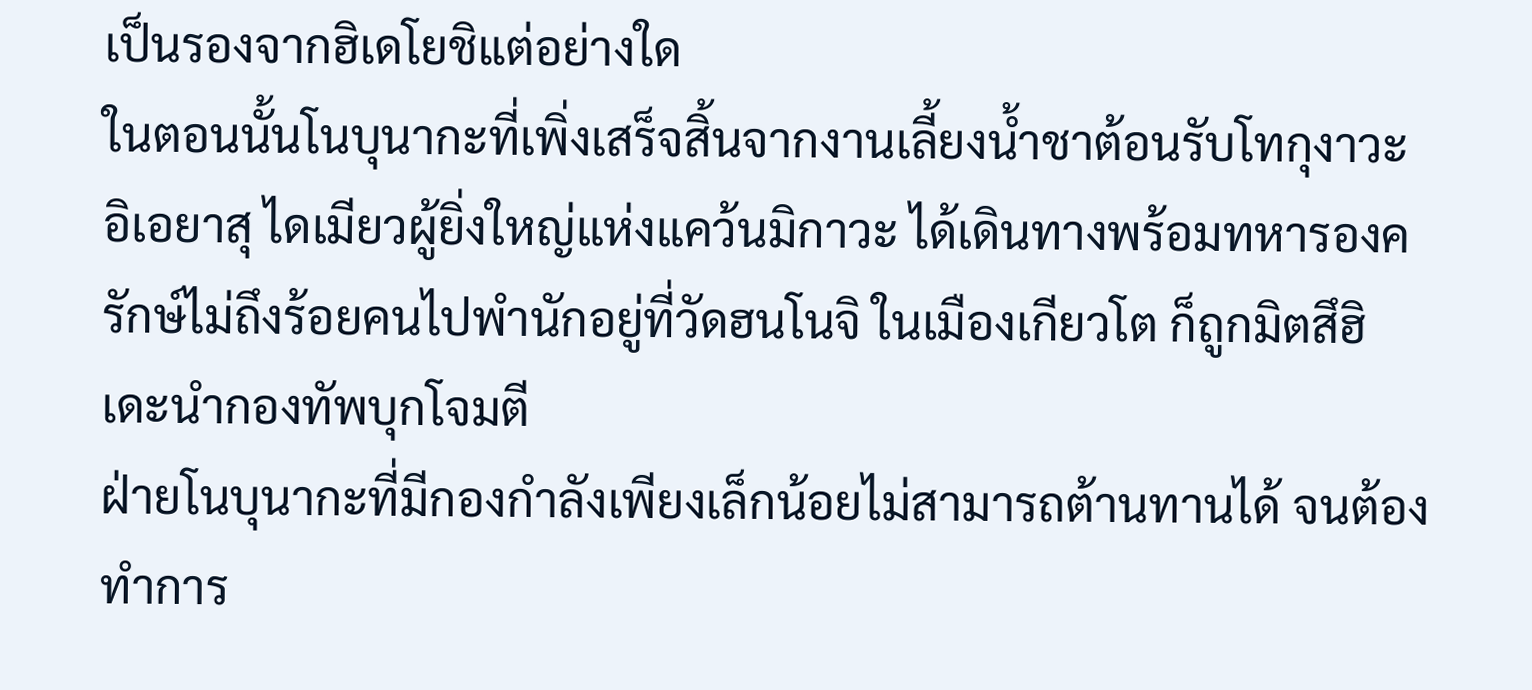เป็นรองจากฮิเดโยชิแต่อย่างใด
ในตอนนั้นโนบุนากะที่เพิ่งเสร็จสิ้นจากงานเลี้ยงน้ำชาต้อนรับโทกุงาวะ อิเอยาสุ ไดเมียวผู้ยิ่งใหญ่แห่งแคว้นมิกาวะ ได้เดินทางพร้อมทหารองครักษ์ไม่ถึงร้อยคนไปพำนักอยู่ที่วัดฮนโนจิ ในเมืองเกียวโต ก็ถูกมิตสึฮิเดะนำกองทัพบุกโจมตี
ฝ่ายโนบุนากะที่มีกองกำลังเพียงเล็กน้อยไม่สามารถต้านทานได้ จนต้องทำการ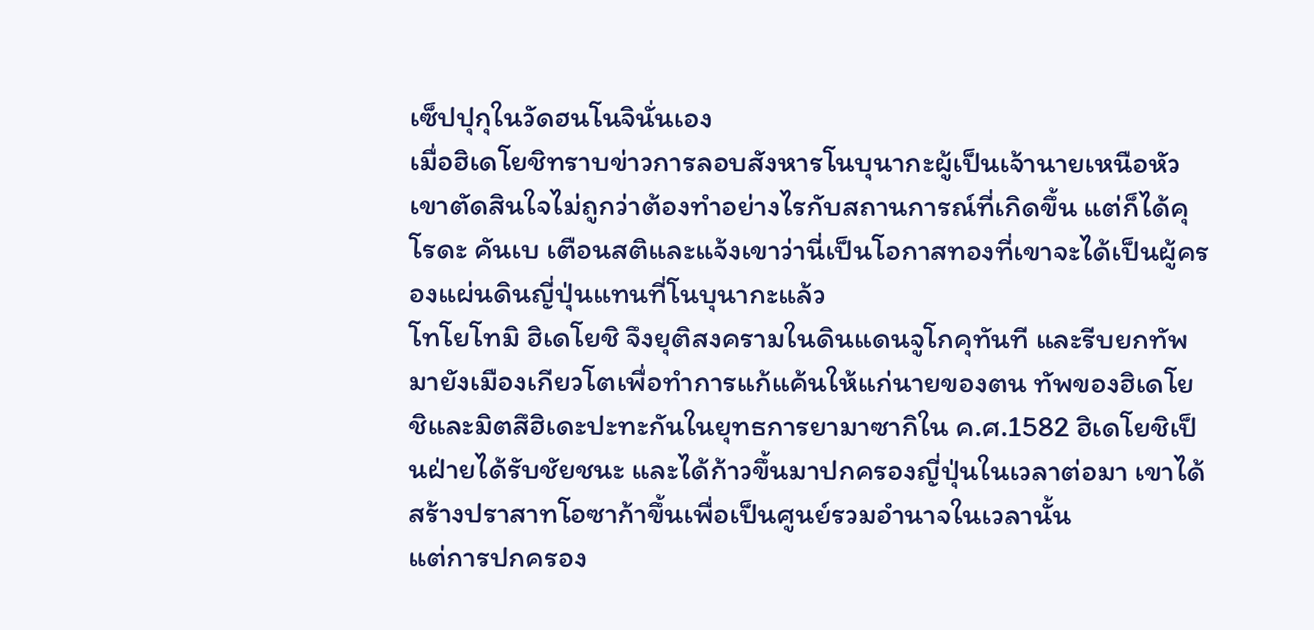เซ็ปปุกุในวัดฮนโนจินั่นเอง
เมื่อฮิเดโยชิทราบข่าวการลอบสังหารโนบุนากะผู้เป็นเจ้านายเหนือหัว เขาตัดสินใจไม่ถูกว่าต้องทำอย่างไรกับสถานการณ์ที่เกิดขึ้น แต่ก็ได้คุโรดะ คันเบ เตือนสติและแจ้งเขาว่านี่เป็นโอกาสทองที่เขาจะได้เป็นผู้ครองแผ่นดินญี่ปุ่นแทนที่โนบุนากะแล้ว
โทโยโทมิ ฮิเดโยชิ จึงยุติสงครามในดินแดนจูโกคุทันที และรีบยกทัพมายังเมืองเกียวโตเพื่อทำการแก้แค้นให้แก่นายของตน ทัพของฮิเดโยชิและมิตสึฮิเดะปะทะกันในยุทธการยามาซากิใน ค.ศ.1582 ฮิเดโยชิเป็นฝ่ายได้รับชัยชนะ และได้ก้าวขึ้นมาปกครองญี่ปุ่นในเวลาต่อมา เขาได้สร้างปราสาทโอซาก้าขึ้นเพื่อเป็นศูนย์รวมอำนาจในเวลานั้น
แต่การปกครอง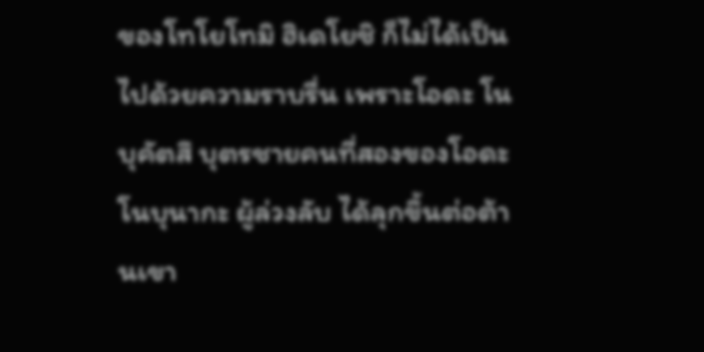ของโทโยโทมิ ฮิเดโยชิ ก็ไม่ได้เป็นไปด้วยความราบรื่น เพราะโอดะ โนบุคัตสึ บุตรชายคนที่สองของโอดะ โนบุนากะ ผู้ล่วงลับ ได้ลุกขึ้นต่อต้านเขา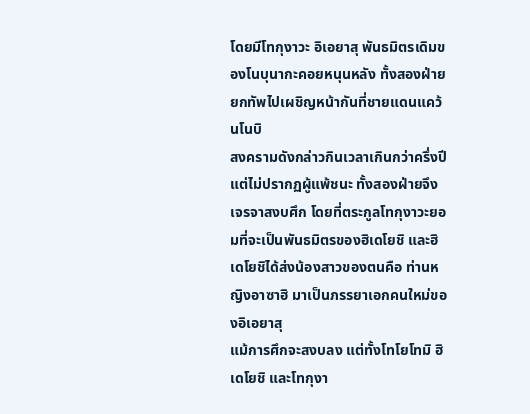โดยมีโทกุงาวะ อิเอยาสุ พันธมิตรเดิมของโนบุนากะคอยหนุนหลัง ทั้งสองฝ่ายยกทัพไปเผชิญหน้ากันที่ชายแดนแคว้นโนบิ
สงครามดังกล่าวกินเวลาเกินกว่าครึ่งปี แต่ไม่ปรากฏผู้แพ้ชนะ ทั้งสองฝ่ายจึงเจรจาสงบศึก โดยที่ตระกูลโทกุงาวะยอมที่จะเป็นพันธมิตรของฮิเดโยชิ และฮิเดโยชิได้ส่งน้องสาวของตนคือ ท่านหญิงอาซาฮิ มาเป็นภรรยาเอกคนใหม่ของอิเอยาสุ
แม้การศึกจะสงบลง แต่ทั้งโทโยโทมิ ฮิเดโยชิ และโทกุงา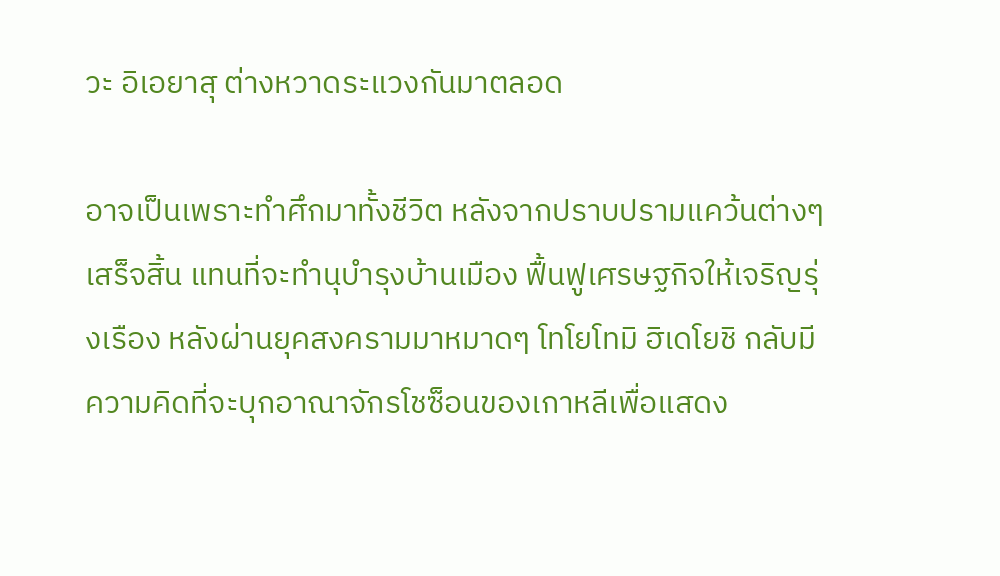วะ อิเอยาสุ ต่างหวาดระแวงกันมาตลอด

อาจเป็นเพราะทำศึกมาทั้งชีวิต หลังจากปราบปรามแคว้นต่างๆ เสร็จสิ้น แทนที่จะทำนุบำรุงบ้านเมือง ฟื้นฟูเศรษฐกิจให้เจริญรุ่งเรือง หลังผ่านยุคสงครามมาหมาดๆ โทโยโทมิ ฮิเดโยชิ กลับมีความคิดที่จะบุกอาณาจักรโชซ็อนของเกาหลีเพื่อแสดง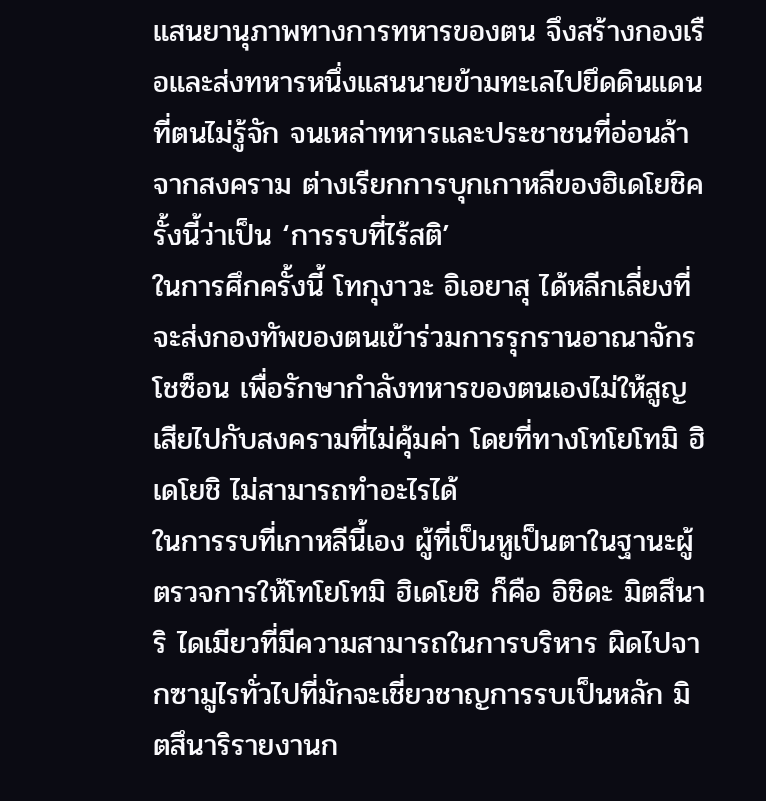แสนยานุภาพทางการทหารของตน จึงสร้างกองเรือและส่งทหารหนึ่งแสนนายข้ามทะเลไปยึดดินแดนที่ตนไม่รู้จัก จนเหล่าทหารและประชาชนที่อ่อนล้าจากสงคราม ต่างเรียกการบุกเกาหลีของฮิเดโยชิครั้งนี้ว่าเป็น ‘การรบที่ไร้สติ’
ในการศึกครั้งนี้ โทกุงาวะ อิเอยาสุ ได้หลีกเลี่ยงที่จะส่งกองทัพของตนเข้าร่วมการรุกรานอาณาจักรโชซ็อน เพื่อรักษากำลังทหารของตนเองไม่ให้สูญเสียไปกับสงครามที่ไม่คุ้มค่า โดยที่ทางโทโยโทมิ ฮิเดโยชิ ไม่สามารถทำอะไรได้
ในการรบที่เกาหลีนี้เอง ผู้ที่เป็นหูเป็นตาในฐานะผู้ตรวจการให้โทโยโทมิ ฮิเดโยชิ ก็คือ อิชิดะ มิตสึนาริ ไดเมียวที่มีความสามารถในการบริหาร ผิดไปจากซามูไรทั่วไปที่มักจะเชี่ยวชาญการรบเป็นหลัก มิตสึนาริรายงานก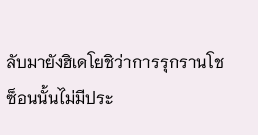ลับมายังฮิเดโยชิว่าการรุกรานโชซ็อนนั้นไม่มีประ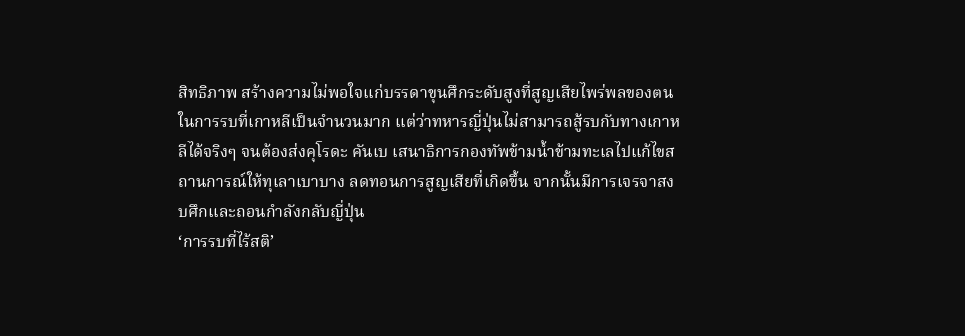สิทธิภาพ สร้างความไม่พอใจแก่บรรดาขุนศึกระดับสูงที่สูญเสียไพร่พลของตนในการรบที่เกาหลีเป็นจำนวนมาก แต่ว่าทหารญี่ปุ่นไม่สามารถสู้รบกับทางเกาหลีได้จริงๆ จนต้องส่งคุโรดะ คันเบ เสนาธิการกองทัพข้ามน้ำข้ามทะเลไปแก้ไขสถานการณ์ให้ทุเลาเบาบาง ลดทอนการสูญเสียที่เกิดขึ้น จากนั้นมีการเจรจาสงบศึกและถอนกำลังกลับญี่ปุ่น
‘การรบที่ไร้สติ’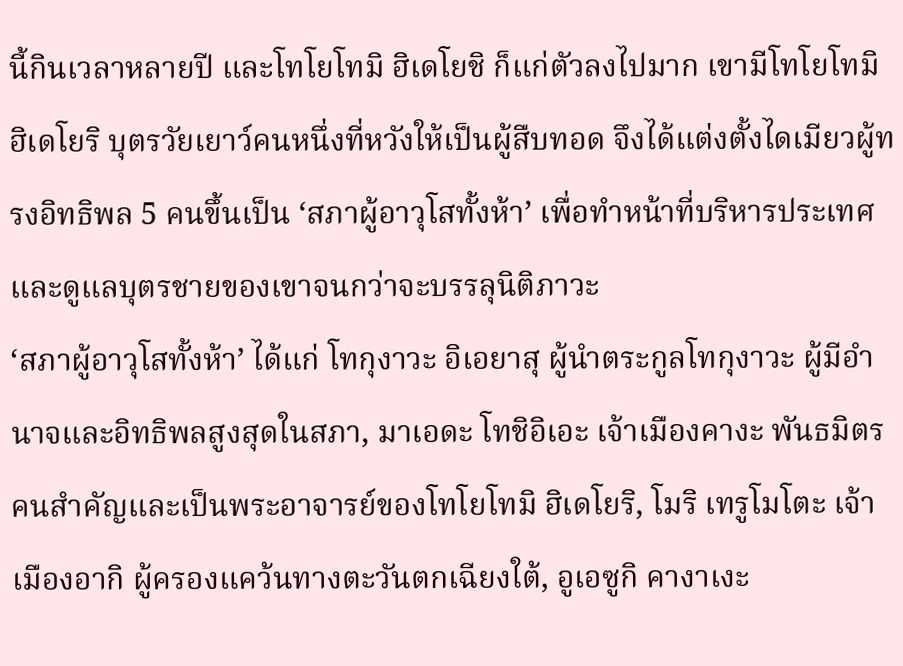นี้กินเวลาหลายปี และโทโยโทมิ ฮิเดโยชิ ก็แก่ตัวลงไปมาก เขามีโทโยโทมิ ฮิเดโยริ บุตรวัยเยาว์คนหนึ่งที่หวังให้เป็นผู้สืบทอด จึงได้แต่งตั้งไดเมียวผู้ทรงอิทธิพล 5 คนขึ้นเป็น ‘สภาผู้อาวุโสทั้งห้า’ เพื่อทำหน้าที่บริหารประเทศและดูแลบุตรชายของเขาจนกว่าจะบรรลุนิติภาวะ
‘สภาผู้อาวุโสทั้งห้า’ ได้แก่ โทกุงาวะ อิเอยาสุ ผู้นำตระกูลโทกุงาวะ ผู้มีอำนาจและอิทธิพลสูงสุดในสภา, มาเอดะ โทชิอิเอะ เจ้าเมืองคางะ พันธมิตรคนสำคัญและเป็นพระอาจารย์ของโทโยโทมิ ฮิเดโยริ, โมริ เทรูโมโตะ เจ้าเมืองอากิ ผู้ครองแคว้นทางตะวันตกเฉียงใต้, อูเอซูกิ คางาเงะ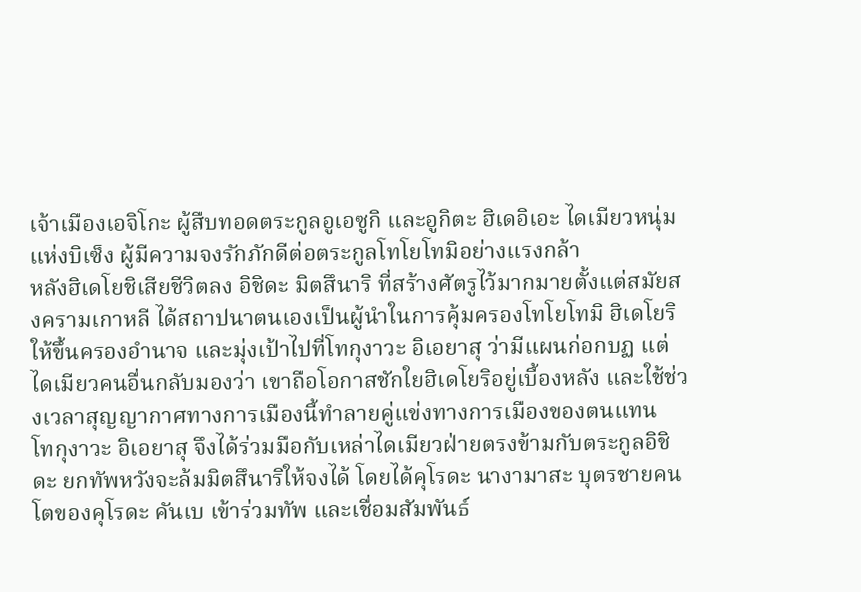เจ้าเมืองเอจิโกะ ผู้สืบทอดตระกูลอูเอซูกิ และอูกิตะ ฮิเดอิเอะ ไดเมียวหนุ่มแห่งบิเซ็ง ผู้มีความจงรักภักดีต่อตระกูลโทโยโทมิอย่างแรงกล้า
หลังฮิเดโยชิเสียชีวิตลง อิชิดะ มิตสึนาริ ที่สร้างศัตรูไว้มากมายตั้งแต่สมัยสงครามเกาหลี ได้สถาปนาตนเองเป็นผู้นำในการคุ้มครองโทโยโทมิ ฮิเดโยริ ให้ขึ้นครองอำนาจ และมุ่งเป้าไปที่โทกุงาวะ อิเอยาสุ ว่ามีแผนก่อกบฏ แต่ไดเมียวคนอื่นกลับมองว่า เขาถือโอกาสชักใยฮิเดโยริอยู่เบี้องหลัง และใช้ช่วงเวลาสุญญากาศทางการเมืองนี้ทำลายคู่แข่งทางการเมืองของตนแทน
โทกุงาวะ อิเอยาสุ จึงได้ร่วมมือกับเหล่าไดเมียวฝ่ายตรงข้ามกับตระกูลอิชิดะ ยกทัพหวังจะล้มมิตสึนาริให้จงได้ โดยได้คุโรดะ นางามาสะ บุตรชายคนโตของคุโรดะ คันเบ เข้าร่วมทัพ และเชื่อมสัมพันธ์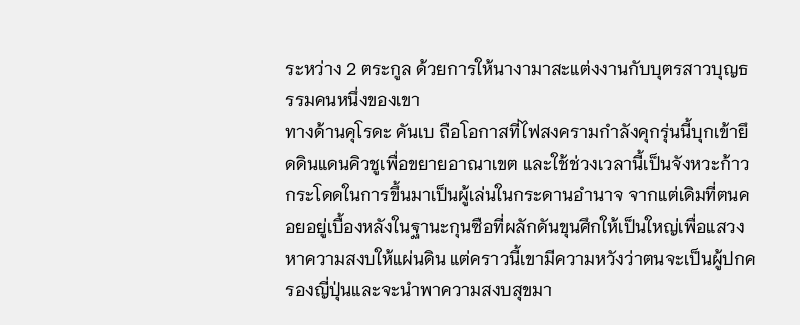ระหว่าง 2 ตระกูล ด้วยการให้นางามาสะแต่งงานกับบุตรสาวบุญธรรมคนหนึ่งของเขา
ทางด้านคุโรดะ คันเบ ถือโอกาสที่ไฟสงครามกำลังคุกรุ่นนี้บุกเข้ายึดดินแดนคิวชูเพื่อขยายอาณาเขต และใช้ช่วงเวลานี้เป็นจังหวะก้าวกระโดดในการขึ้นมาเป็นผู้เล่นในกระดานอำนาจ จากแต่เดิมที่ตนคอยอยู่เบื้องหลังในฐานะกุนซือที่ผลักดันขุนศึกให้เป็นใหญ่เพื่อแสวงหาความสงบให้แผ่นดิน แต่คราวนี้เขามีความหวังว่าตนจะเป็นผู้ปกครองญี่ปุ่นและจะนำพาความสงบสุขมา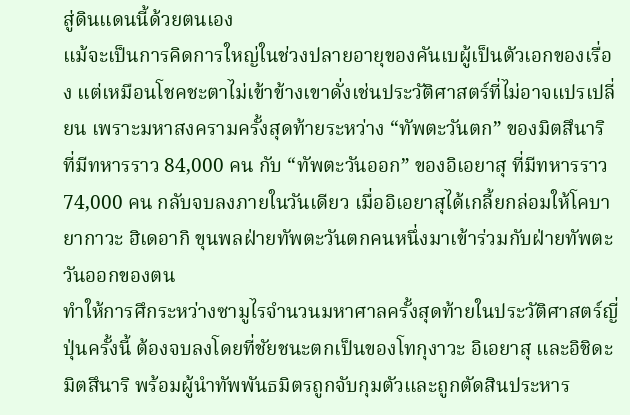สู่ดินแดนนี้ด้วยตนเอง
แม้จะเป็นการคิดการใหญ่ในช่วงปลายอายุของคันเบผู้เป็นตัวเอกของเรื่อง แต่เหมือนโชคชะตาไม่เข้าข้างเขาดั่งเช่นประวัติศาสตร์ที่ไม่อาจแปรเปลี่ยน เพราะมหาสงครามครั้งสุดท้ายระหว่าง “ทัพตะวันตก” ของมิตสึนาริ ที่มีทหารราว 84,000 คน กับ “ทัพตะวันออก” ของอิเอยาสุ ที่มีทหารราว 74,000 คน กลับจบลงภายในวันเดียว เมื่ออิเอยาสุได้เกลี้ยกล่อมให้โคบายากาวะ ฮิเดอากิ ขุนพลฝ่ายทัพตะวันตกคนหนึ่งมาเข้าร่วมกับฝ่ายทัพตะวันออกของตน
ทำให้การศึกระหว่างซามูไรจำนวนมหาศาลครั้งสุดท้ายในประวัติศาสตร์ญี่ปุ่นครั้งนี้ ต้องจบลงโดยที่ชัยชนะตกเป็นของโทกุงาวะ อิเอยาสุ และอิชิดะ มิตสึนาริ พร้อมผู้นำทัพพันธมิตรถูกจับกุมตัวและถูกตัดสินประหาร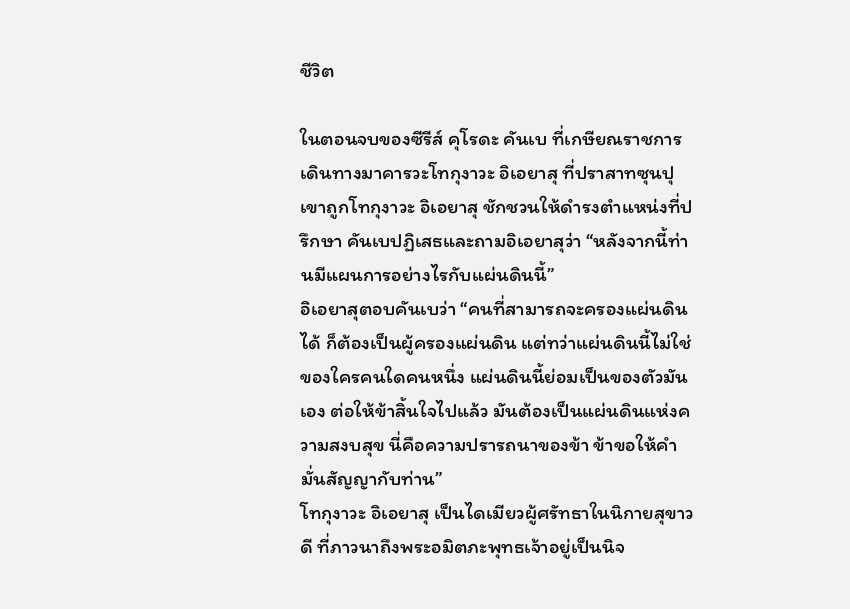ชีวิต

ในตอนจบของซีรีส์ คุโรดะ คันเบ ที่เกษียณราชการ เดินทางมาคารวะโทกุงาวะ อิเอยาสุ ที่ปราสาทซุนปุ เขาถูกโทกุงาวะ อิเอยาสุ ชักชวนให้ดำรงตำแหน่งที่ปรึกษา คันเบปฏิเสธและถามอิเอยาสุว่า “หลังจากนี้ท่านมีแผนการอย่างไรกับแผ่นดินนี้”
อิเอยาสุตอบคันเบว่า “คนที่สามารถจะครองแผ่นดินได้ ก็ต้องเป็นผู้ครองแผ่นดิน แต่ทว่าแผ่นดินนี้ไม่ใช่ของใครคนใดคนหนึ่ง แผ่นดินนี้ย่อมเป็นของตัวมันเอง ต่อให้ข้าสิ้นใจไปแล้ว มันต้องเป็นแผ่นดินแห่งความสงบสุข นี่คือความปรารถนาของข้า ข้าขอให้คำมั่นสัญญากับท่าน”
โทกุงาวะ อิเอยาสุ เป็นไดเมียวผู้ศรัทธาในนิกายสุขาวดี ที่ภาวนาถึงพระอมิตภะพุทธเจ้าอยู่เป็นนิจ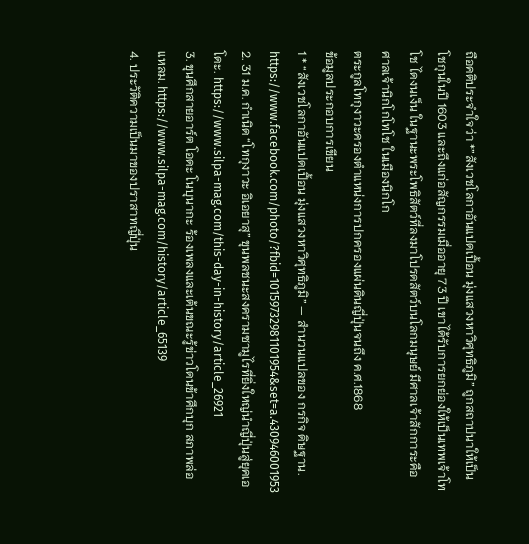ถือคติประจำใจว่า *”สังเวชโลกาอันแปดเปื้อน มุ่งแสวงหาวิศุทธิภูมิ” ถูกสถาปนาให้เป็นโชกุนในปี 1603 และถึงแก่อสัญกรรมเมื่ออายุ 73 ปี เขาได้รับการยกย่องให้เป็นเทพเจ้าโทโช ไดงนเง็น ในฐานะพระโพธิสัตว์ที่ลงมาโปรดสัตว์บนโลกมนุษย์ มีศาลเจ้าสักการะคือ ศาลเจ้านิกโกโทโช ในเมืองนิกโก
ตระกูลโทกุงาวะครองตำแหน่งการปกครองแผ่นดินญี่ปุ่นจนถึง ค.ศ.1868
ข้อมูลประกอบการเขียน
1 * “สังเวชโลกาอันแปดเปื้อน มุ่งแสวงหาวิศุทธิภูมิ” — สำนวนแปลของ กรกิจ ดิษฐาน. https://www.facebook.com/photo/?fbid=10159732981101954&set=a.430946001953
2. 31 ม.ค. กำเนิด “โทกุงาวะ อิเอยาสุ” ขุนพลชนะสงครามซามูไรที่ยิ่งใหญ่นำญี่ปุ่นสู่ยุคเอโดะ. https://www.silpa-mag.com/this-day-in-history/article_26921
3. ขุนศึกสายอาร์ต โอดะ โนบุนากะ ร้องเพลงและเต้นขณะรู้ข่าวโดนข้าศึกบุก สภาพล่อแหลม. https://www.silpa-mag.com/history/article_65139
4. ประวัติความเป็นมาของปราสาทญี่ปุ่น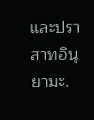และปราสาทอินุยามะ.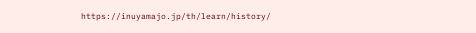https://inuyamajo.jp/th/learn/history/